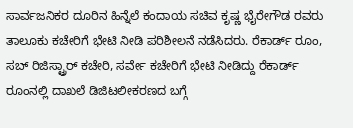ಸಾರ್ವಜನಿಕರ ದೂರಿನ ಹಿನ್ನೆಲೆ ಕಂದಾಯ ಸಚಿವ ಕೃಷ್ಣ ಭೈರೇಗೌಡ ರವರು ತಾಲೂಕು ಕಚೇರಿಗೆ ಭೇಟಿ ನೀಡಿ ಪರಿಶೀಲನೆ ನಡೆಸಿದರು. ರೆಕಾರ್ಡ್ ರೂಂ, ಸಬ್ ರಿಜಿಸ್ಟ್ರಾರ್ ಕಚೇರಿ, ಸರ್ವೇ ಕಚೇರಿಗೆ ಭೇಟಿ ನೀಡಿದ್ದು ರೆಕಾರ್ಡ್ ರೂಂನಲ್ಲಿ ದಾಖಲೆ ಡಿಜಿಟಲೀಕರಣದ ಬಗ್ಗೆ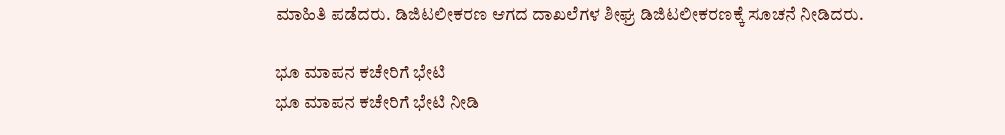ಮಾಹಿತಿ ಪಡೆದರು. ಡಿಜಿಟಲೀಕರಣ ಆಗದ ದಾಖಲೆಗಳ ಶೀಘ್ರ ಡಿಜಿಟಲೀಕರಣಕ್ಕೆ ಸೂಚನೆ ನೀಡಿದರು.

ಭೂ ಮಾಪನ ಕಚೇರಿಗೆ ಭೇಟಿ
ಭೂ ಮಾಪನ ಕಚೇರಿಗೆ ಭೇಟಿ ನೀಡಿ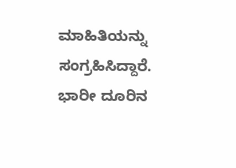ಮಾಹಿತಿಯನ್ನು ಸಂಗ್ರಹಿಸಿದ್ದಾರೆ. ಭಾರೀ ದೂರಿನ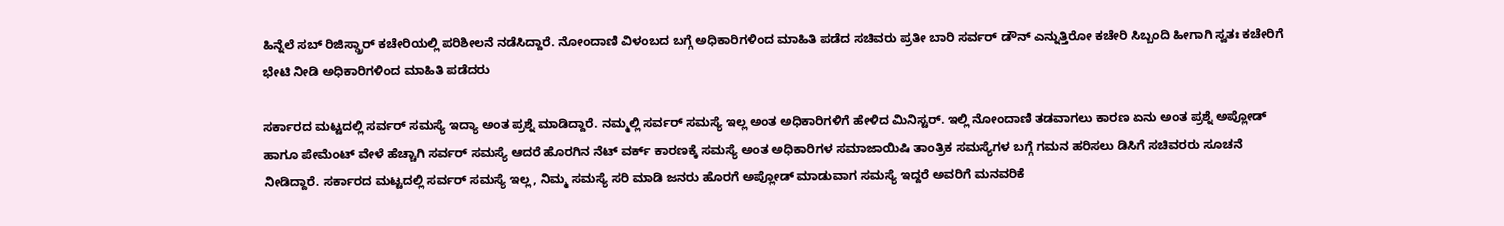ಹಿನ್ನೆಲೆ ಸಬ್ ರಿಜಿಸ್ಡ್ರಾರ್ ಕಚೇರಿಯಲ್ಲಿ ಪರಿಶೀಲನೆ ನಡೆಸಿದ್ದಾರೆ. ನೋಂದಾಣಿ ವಿಳಂಬದ ಬಗ್ಗೆ ಅಧಿಕಾರಿಗಳಿಂದ ಮಾಹಿತಿ ಪಡೆದ ಸಚಿವರು ಪ್ರತೀ ಬಾರಿ ಸರ್ವರ್ ಡೌನ್ ಎನ್ನುತ್ತಿರೋ ಕಚೇರಿ ಸಿಬ್ಬಂದಿ ಹೀಗಾಗಿ ಸ್ವತಃ ಕಚೇರಿಗೆ ಭೇಟಿ ನೀಡಿ ಅಧಿಕಾರಿಗಳಿಂದ ಮಾಹಿತಿ ಪಡೆದರು

ಸರ್ಕಾರದ ಮಟ್ಟದಲ್ಲಿ ಸರ್ವರ್ ಸಮಸ್ಯೆ ಇದ್ಯಾ ಅಂತ ಪ್ರಶ್ನೆ ಮಾಡಿದ್ದಾರೆ. ನಮ್ಮಲ್ಲಿ ಸರ್ವರ್ ಸಮಸ್ಯೆ ಇಲ್ಲ ಅಂತ ಅಧಿಕಾರಿಗಳಿಗೆ ಹೇಳಿದ ಮಿನಿಸ್ಟರ್. ಇಲ್ಲಿ ನೋಂದಾಣಿ ತಡವಾಗಲು ಕಾರಣ ಏನು ಅಂತ ಪ್ರಶ್ನೆ ಅಪ್ಲೋಡ್ ಹಾಗೂ ಪೇಮೆಂಟ್ ವೇಳೆ ಹೆಚ್ಚಾಗಿ ಸರ್ವರ್ ಸಮಸ್ಯೆ ಆದರೆ ಹೊರಗಿನ ನೆಟ್ ವರ್ಕ್ ಕಾರಣಕ್ಕೆ ಸಮಸ್ಯೆ ಅಂತ ಅಧಿಕಾರಿಗಳ ಸಮಾಜಾಯಿಷಿ ತಾಂತ್ರಿಕ ಸಮಸ್ಯೆಗಳ ಬಗ್ಗೆ ಗಮನ ಹರಿಸಲು ಡಿಸಿಗೆ ಸಚಿವರರು ಸೂಚನೆ ನೀಡಿದ್ದಾರೆ. ಸರ್ಕಾರದ ಮಟ್ಟದಲ್ಲಿ ಸರ್ವರ್ ಸಮಸ್ಯೆ ಇಲ್ಲ, ನಿಮ್ಮ ಸಮಸ್ಯೆ ಸರಿ ಮಾಡಿ ಜನರು ಹೊರಗೆ ಅಪ್ಲೋಡ್ ಮಾಡುವಾಗ ಸಮಸ್ಯೆ ಇದ್ದರೆ ಅವರಿಗೆ ಮನವರಿಕೆ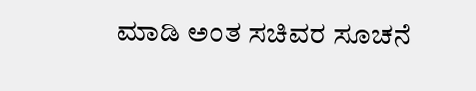ಮಾಡಿ ಅಂತ ಸಚಿವರ ಸೂಚನೆ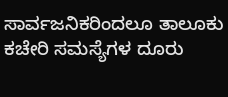ಸಾರ್ವಜನಿಕರಿಂದಲೂ ತಾಲೂಕು ಕಚೇರಿ ಸಮಸ್ಯೆಗಳ ದೂರು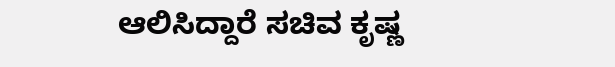ಆಲಿಸಿದ್ದಾರೆ ಸಚಿವ ಕೃಷ್ಣ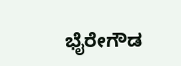ಭೈರೇಗೌಡ